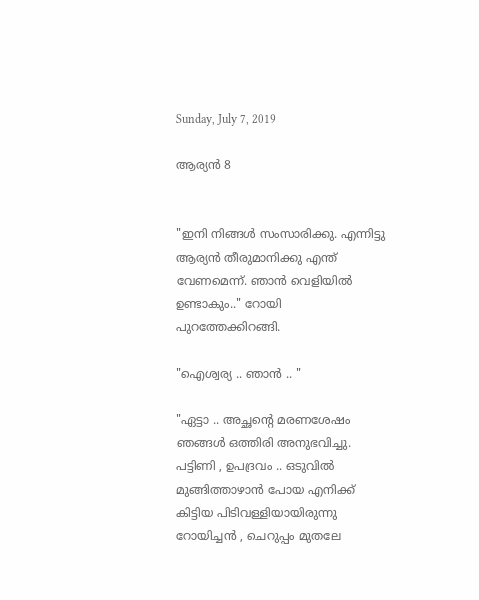Sunday, July 7, 2019

ആര്യൻ 8


"ഇനി നിങ്ങൾ സംസാരിക്കു. എന്നിട്ടു ആര്യൻ തീരുമാനിക്കു എന്ത് വേണമെന്ന്. ഞാൻ വെളിയിൽ ഉണ്ടാകും.." റോയി പുറത്തേക്കിറങ്ങി.

"ഐശ്വര്യ .. ഞാൻ .. "

"ഏട്ടാ .. അച്ഛന്റെ മരണശേഷം ഞങ്ങൾ ഒത്തിരി അനുഭവിച്ചു. പട്ടിണി , ഉപദ്രവം .. ഒടുവിൽ മുങ്ങിത്താഴാൻ പോയ എനിക്ക് കിട്ടിയ പിടിവള്ളിയായിരുന്നു റോയിച്ചൻ , ചെറുപ്പം മുതലേ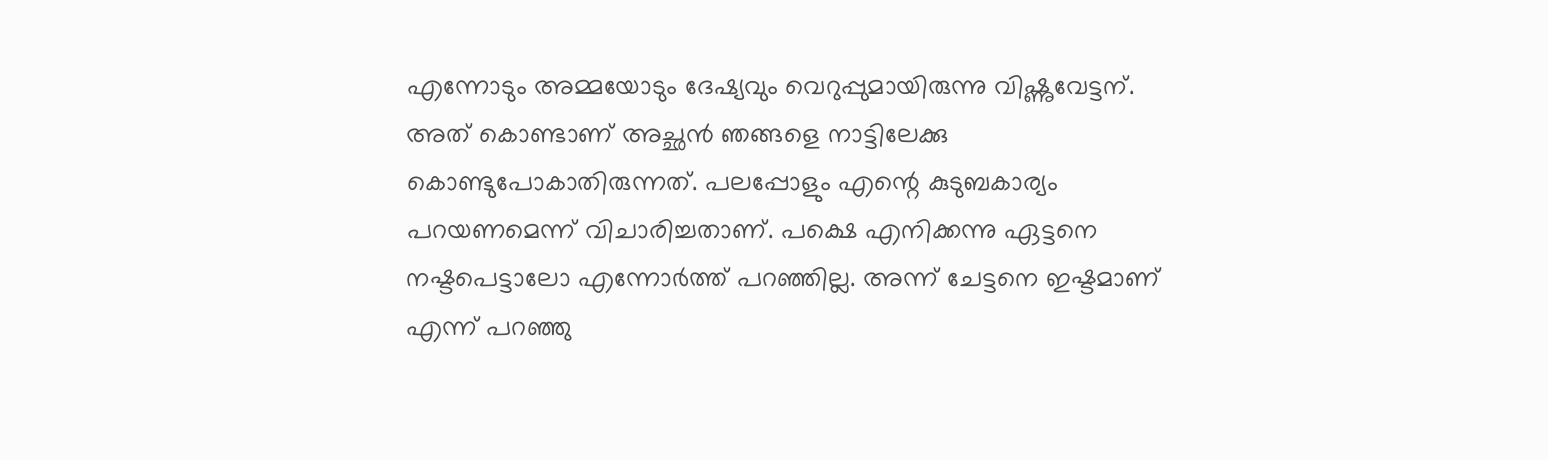എന്നോടും അമ്മയോടും ദേഷ്യവും വെറുപ്പുമായിരുന്നു വിഷ്ണുവേട്ടന്. അത് കൊണ്ടാണ് അച്ഛൻ ഞങ്ങളെ നാട്ടിലേക്കു കൊണ്ടുപോകാതിരുന്നത്. പലപ്പോളും എന്റെ കുടുബകാര്യം പറയണമെന്ന് വിചാരിച്ചതാണ്. പക്ഷെ എനിക്കന്നു ഏട്ടനെ നഷ്ടപെട്ടാലോ എന്നോർത്ത് പറഞ്ഞില്ല. അന്ന് ചേട്ടനെ ഇഷ്ടമാണ് എന്ന് പറഞ്ഞു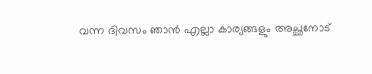വന്ന ദിവസം ഞാൻ എല്ലാ കാര്യങ്ങളും അച്ഛനോട്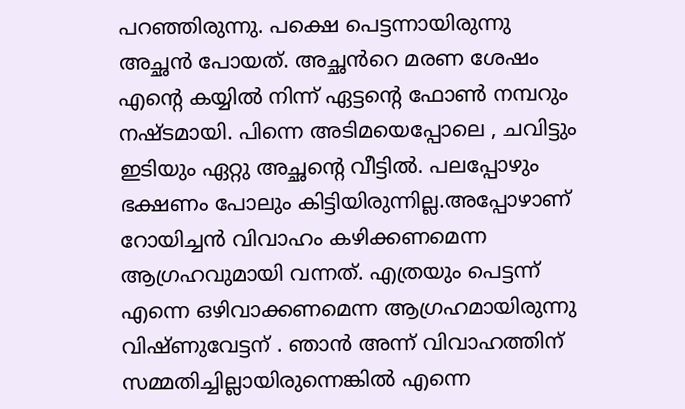പറഞ്ഞിരുന്നു. പക്ഷെ പെട്ടന്നായിരുന്നു അച്ഛൻ പോയത്. അച്ഛൻറെ മരണ ശേഷം എന്റെ കയ്യിൽ നിന്ന് ഏട്ടന്റെ ഫോൺ നമ്പറും നഷ്ടമായി. പിന്നെ അടിമയെപ്പോലെ , ചവിട്ടും ഇടിയും ഏറ്റു അച്ഛന്റെ വീട്ടിൽ. പലപ്പോഴും ഭക്ഷണം പോലും കിട്ടിയിരുന്നില്ല.അപ്പോഴാണ് റോയിച്ചൻ വിവാഹം കഴിക്കണമെന്ന ആഗ്രഹവുമായി വന്നത്. എത്രയും പെട്ടന്ന് എന്നെ ഒഴിവാക്കണമെന്ന ആഗ്രഹമായിരുന്നു വിഷ്ണുവേട്ടന് . ഞാൻ അന്ന് വിവാഹത്തിന് സമ്മതിച്ചില്ലായിരുന്നെങ്കിൽ എന്നെ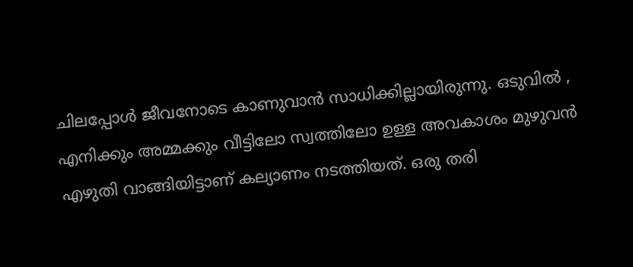ചിലപ്പോൾ ജീവനോടെ കാണുവാൻ സാധിക്കില്ലായിരുന്നു. ഒടുവിൽ , എനിക്കും അമ്മക്കും വീട്ടിലോ സ്വത്തിലോ ഉള്ള അവകാശം മുഴുവൻ എഴുതി വാങ്ങിയിട്ടാണ് കല്യാണം നടത്തിയത്. ഒരു തരി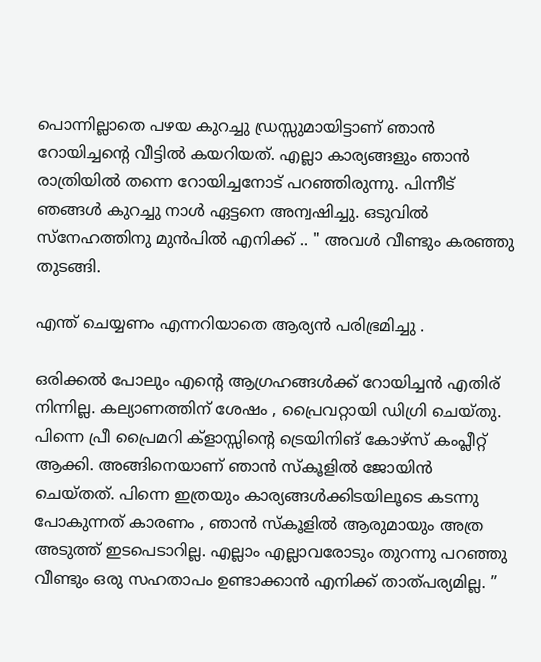പൊന്നില്ലാതെ പഴയ കുറച്ചു ഡ്രസ്സുമായിട്ടാണ് ഞാൻ റോയിച്ചന്റെ വീട്ടിൽ കയറിയത്. എല്ലാ കാര്യങ്ങളും ഞാൻ രാത്രിയിൽ തന്നെ റോയിച്ചനോട് പറഞ്ഞിരുന്നു. പിന്നീട് ഞങ്ങൾ കുറച്ചു നാൾ ഏട്ടനെ അന്വഷിച്ചു. ഒടുവിൽ സ്നേഹത്തിനു മുൻപിൽ എനിക്ക് .. " അവൾ വീണ്ടും കരഞ്ഞു തുടങ്ങി.

എന്ത് ചെയ്യണം എന്നറിയാതെ ആര്യൻ പരിഭ്രമിച്ചു .

ഒരിക്കൽ പോലും എന്റെ ആഗ്രഹങ്ങൾക്ക് റോയിച്ചൻ എതിര് നിന്നില്ല. കല്യാണത്തിന് ശേഷം , പ്രൈവറ്റായി ഡിഗ്രി ചെയ്തു. പിന്നെ പ്രീ പ്രൈമറി ക്ളാസ്സിന്റെ ട്രെയിനിങ് കോഴ്സ് കംപ്ലീറ്റ് ആക്കി. അങ്ങിനെയാണ് ഞാൻ സ്കൂളിൽ ജോയിൻ ചെയ്തത്. പിന്നെ ഇത്രയും കാര്യങ്ങൾക്കിടയിലൂടെ കടന്നു പോകുന്നത് കാരണം , ഞാൻ സ്കൂളിൽ ആരുമായും അത്ര അടുത്ത് ഇടപെടാറില്ല. എല്ലാം എല്ലാവരോടും തുറന്നു പറഞ്ഞു വീണ്ടും ഒരു സഹതാപം ഉണ്ടാക്കാൻ എനിക്ക് താത്പര്യമില്ല. ”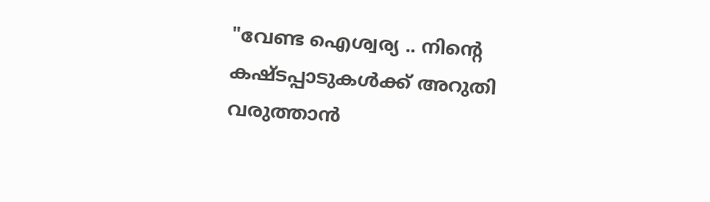"വേണ്ട ഐശ്വര്യ .. നിന്റെ കഷ്ടപ്പാടുകൾക്ക് അറുതി വരുത്താൻ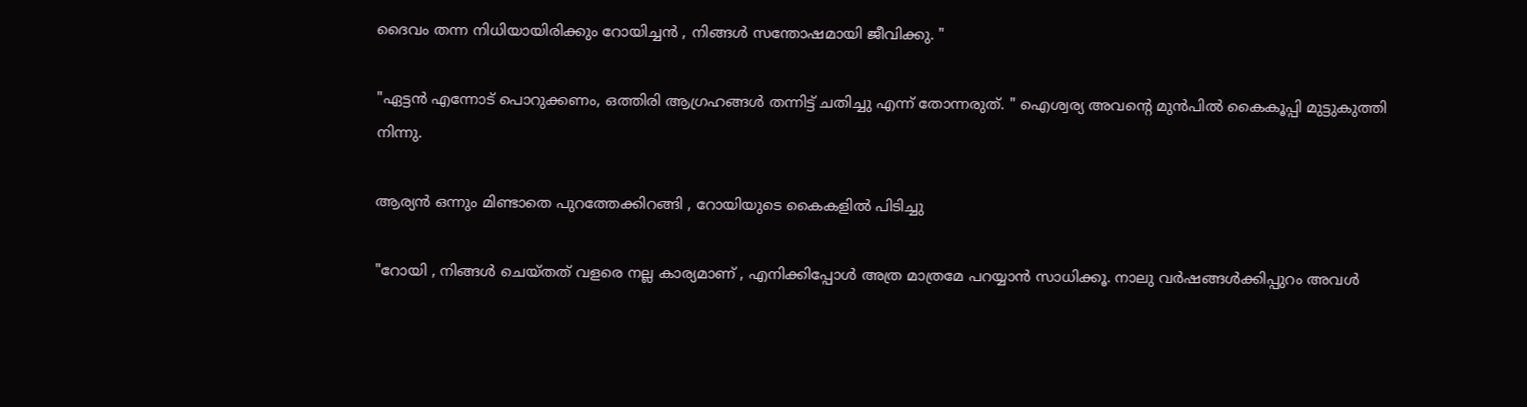ദൈവം തന്ന നിധിയായിരിക്കും റോയിച്ചൻ , നിങ്ങൾ സന്തോഷമായി ജീവിക്കു. "

"ഏട്ടൻ എന്നോട് പൊറുക്കണം, ഒത്തിരി ആഗ്രഹങ്ങൾ തന്നിട്ട് ചതിച്ചു എന്ന് തോന്നരുത്. " ഐശ്വര്യ അവന്റെ മുൻപിൽ കൈകൂപ്പി മുട്ടുകുത്തി നിന്നു.

ആര്യൻ ഒന്നും മിണ്ടാതെ പുറത്തേക്കിറങ്ങി , റോയിയുടെ കൈകളിൽ പിടിച്ചു

"റോയി , നിങ്ങൾ ചെയ്തത് വളരെ നല്ല കാര്യമാണ് , എനിക്കിപ്പോൾ അത്ര മാത്രമേ പറയ്യാൻ സാധിക്കൂ. നാലു വർഷങ്ങൾക്കിപ്പുറം അവൾ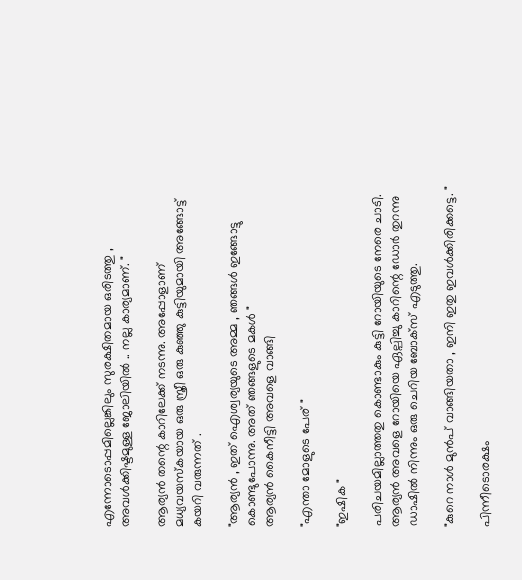എന്നോടൊപ്പമില്ലെങ്കിലും സുരക്ഷിതമായ ഒരിടത്തു , അവൾക്കിഷ്ടമുള്ള ജോലിയിൽ .. നല്ല കാര്യമാണ്. "

ആര്യൻ തന്റെ കാറിലേക്ക് നടന്നു. അപ്പോളാണ് മധ്യവയസ്കയായ ഒരു സ്ത്രീ ഒരു കുഞ്ഞു കുട്ടിയുമായി അങ്ങോട്ട് കയറി വരുന്നത് .

"ആര്യൻ , ഇത് ഐശ്വര്യയുടെ അമ്മ , ഞങ്ങൾ ഇങ്ങോട്ടു കൊണ്ടുപോന്നു. അത് ഞങ്ങളുടെ മകൾ "
ആര്യൻ കൈനീട്ടി അവളെ വാങ്ങി

"എന്താ മോളുടെ പേര് "

"ഇഷിക "

പരിചയമില്ലാത്തതു കൊണ്ടാകും കുട്ടി റോയിയുടെ നേരെ ചാടി. ആര്യൻ അവളെ റോയിയെ ഏല്പിച്ചു കാറിന്റെ ഡോർ തുറന്നു ഡാഷിൽ നിന്നും ഒരു ചെറിയ ബോക്സ് എടുത്തു.

"കുറെ നാൾ മുൻപ് വാങ്ങിയതാ , ഇനി ഇതു ഇവൾക്കിരിക്കട്ടെ. "

പിന്നീടൊരക്ഷം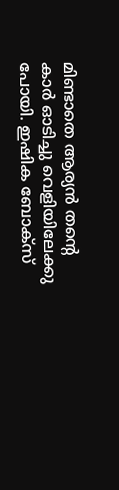മിണ്ടാതെ ആര്യൻ തന്റെ കാർ ഓടിച്ചു വെളിയിലേക്കു പോയി. ഇഷിക ബോക്സ്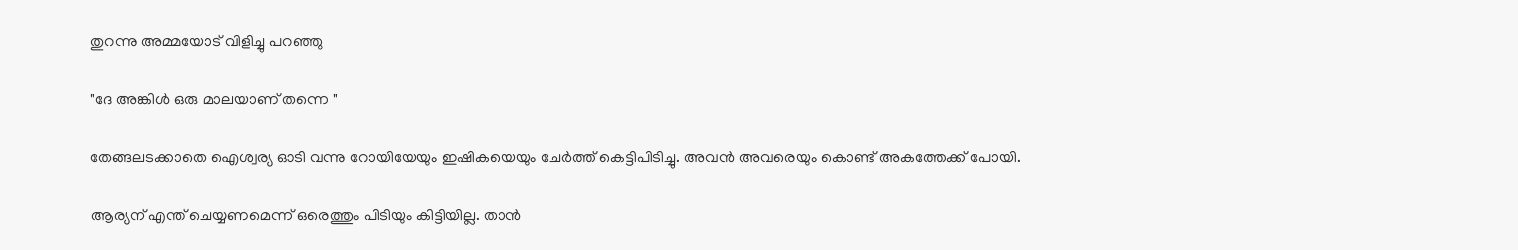തുറന്നു അമ്മയോട് വിളിച്ചു പറഞ്ഞു

"ദേ അങ്കിൾ ഒരു മാലയാണ് തന്നെ "

തേങ്ങലടക്കാതെ ഐശ്വര്യ ഓടി വന്നു റോയിയേയും ഇഷികയെയും ചേർത്ത് കെട്ടിപിടിച്ചു. അവൻ അവരെയും കൊണ്ട് അകത്തേക്ക് പോയി.

ആര്യന് എന്ത് ചെയ്യണമെന്ന് ഒരെത്തും പിടിയും കിട്ടിയില്ല. താൻ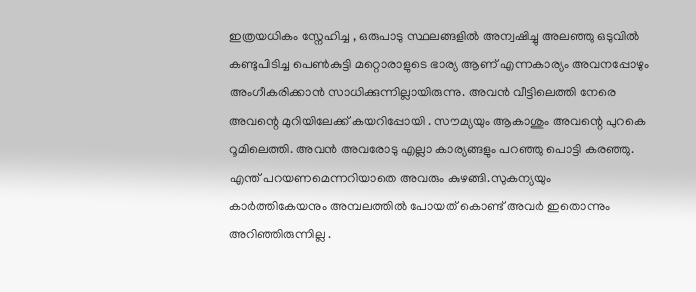ഇത്രയധികം സ്നേഹിച്ച , ഒരുപാടു സ്ഥലങ്ങളിൽ അന്വഷിച്ചു അലഞ്ഞു ഒടുവിൽ കണ്ടുപിടിച്ച പെൺകുട്ടി മറ്റൊരാളുടെ ഭാര്യ ആണ് എന്നകാര്യം അവനപ്പോഴും അംഗീകരിക്കാൻ സാധിക്കുന്നില്ലായിരുന്നു. അവൻ വീട്ടിലെത്തി നേരെ അവന്റെ മുറിയിലേക്ക് കയറിപ്പോയി . സൗമ്യയും ആകാശും അവന്റെ പുറകെ റൂമിലെത്തി. അവൻ അവരോടു എല്ലാ കാര്യങ്ങളും പറഞ്ഞു പൊട്ടി കരഞ്ഞു. എന്ത് പറയണമെന്നറിയാതെ അവരും കുഴങ്ങി.സുകന്യയും കാർത്തികേയനും അമ്പലത്തിൽ പോയത് കൊണ്ട് അവർ ഇതൊന്നും അറിഞ്ഞിരുന്നില്ല .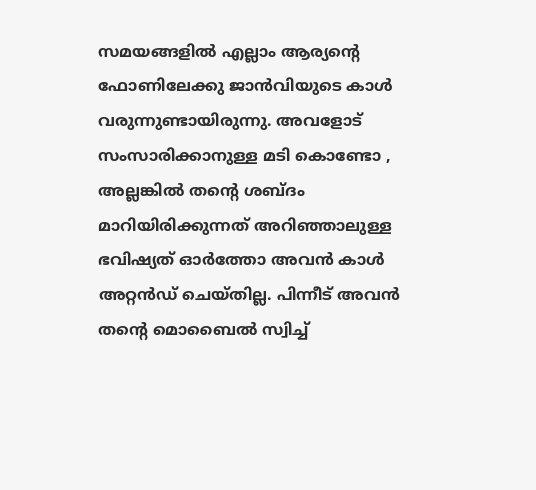സമയങ്ങളിൽ എല്ലാം ആര്യന്റെ ഫോണിലേക്കു ജാൻവിയുടെ കാൾ വരുന്നുണ്ടായിരുന്നു. അവളോട് സംസാരിക്കാനുള്ള മടി കൊണ്ടോ , അല്ലങ്കിൽ തന്റെ ശബ്ദം മാറിയിരിക്കുന്നത് അറിഞ്ഞാലുള്ള ഭവിഷ്യത് ഓർത്തോ അവൻ കാൾ അറ്റൻഡ് ചെയ്തില്ല. പിന്നീട് അവൻ തന്റെ മൊബൈൽ സ്വിച്ച്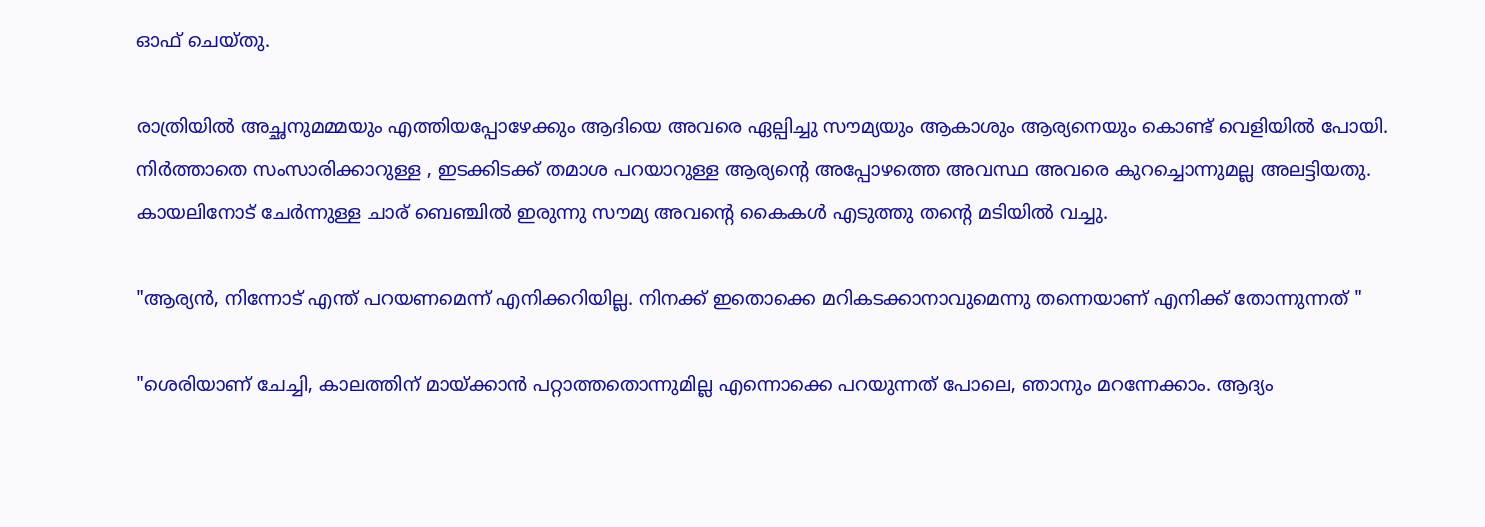ഓഫ് ചെയ്തു.

രാത്രിയിൽ അച്ഛനുമമ്മയും എത്തിയപ്പോഴേക്കും ആദിയെ അവരെ ഏല്പിച്ചു സൗമ്യയും ആകാശും ആര്യനെയും കൊണ്ട് വെളിയിൽ പോയി. നിർത്താതെ സംസാരിക്കാറുള്ള , ഇടക്കിടക്ക് തമാശ പറയാറുള്ള ആര്യന്റെ അപ്പോഴത്തെ അവസ്ഥ അവരെ കുറച്ചൊന്നുമല്ല അലട്ടിയതു. കായലിനോട് ചേർന്നുള്ള ചാര് ബെഞ്ചിൽ ഇരുന്നു സൗമ്യ അവന്റെ കൈകൾ എടുത്തു തന്റെ മടിയിൽ വച്ചു.

"ആര്യൻ, നിന്നോട് എന്ത് പറയണമെന്ന് എനിക്കറിയില്ല. നിനക്ക് ഇതൊക്കെ മറികടക്കാനാവുമെന്നു തന്നെയാണ് എനിക്ക് തോന്നുന്നത് "

"ശെരിയാണ് ചേച്ചി, കാലത്തിന് മായ്ക്കാൻ പറ്റാത്തതൊന്നുമില്ല എന്നൊക്കെ പറയുന്നത് പോലെ, ഞാനും മറന്നേക്കാം. ആദ്യം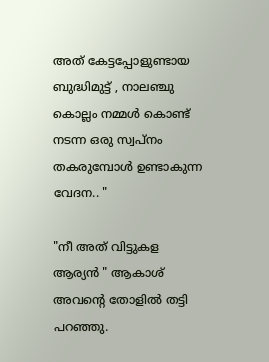അത് കേട്ടപ്പോളുണ്ടായ ബുദ്ധിമുട്ട് , നാലഞ്ചു കൊല്ലം നമ്മൾ കൊണ്ട് നടന്ന ഒരു സ്വപ്നം തകരുമ്പോൾ ഉണ്ടാകുന്ന വേദന.. "

"നീ അത് വിട്ടുകള ആര്യൻ " ആകാശ് അവന്റെ തോളിൽ തട്ടി പറഞ്ഞു.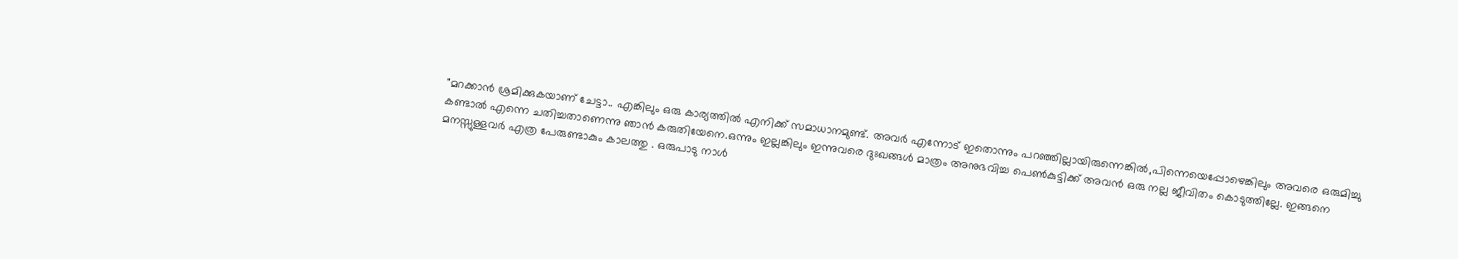"മറക്കാൻ ശ്രമിക്കുകയാണ് ചേട്ടാ.. എങ്കിലും ഒരു കാര്യത്തിൽ എനിക്ക് സമാധാനമുണ്ട്. അവർ എന്നോട് ഇതൊന്നും പറഞ്ഞില്ലായിരുന്നെങ്കിൽ,പിന്നെയെപ്പോഴെങ്കിലും അവരെ ഒരുമിച്ചു കണ്ടാൽ എന്നെ ചതിച്ചതാണെന്നു ഞാൻ കരുതിയേനെ.ഒന്നും ഇല്ലങ്കിലും ഇന്നുവരെ ദുഃഖങ്ങൾ മാത്രം അനുഭവിച്ച പെൺകുട്ടിക്ക് അവൻ ഒരു നല്ല ജീവിതം കൊടുത്തില്ലേ. ഇങ്ങനെ മനസ്സുള്ളവർ എത്ര പേരുണ്ടാകും കാലത്തു . ഒരുപാടു നാൾ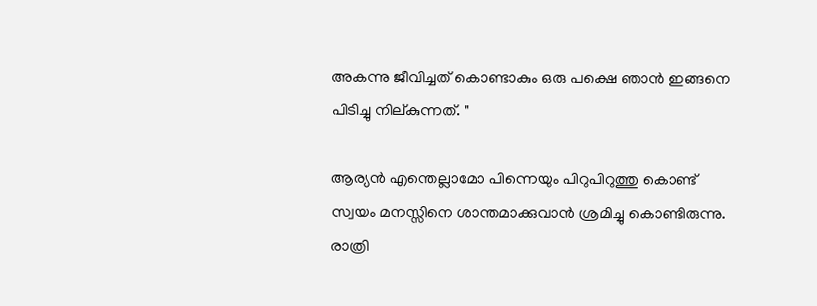അകന്നു ജീവിച്ചത് കൊണ്ടാകും ഒരു പക്ഷെ ഞാൻ ഇങ്ങനെ പിടിച്ചു നില്കുന്നത്. "

ആര്യൻ എന്തെല്ലാമോ പിന്നെയും പിറുപിറുത്തു കൊണ്ട് സ്വയം മനസ്സിനെ ശാന്തമാക്കുവാൻ ശ്രമിച്ചു കൊണ്ടിരുന്നു. രാത്രി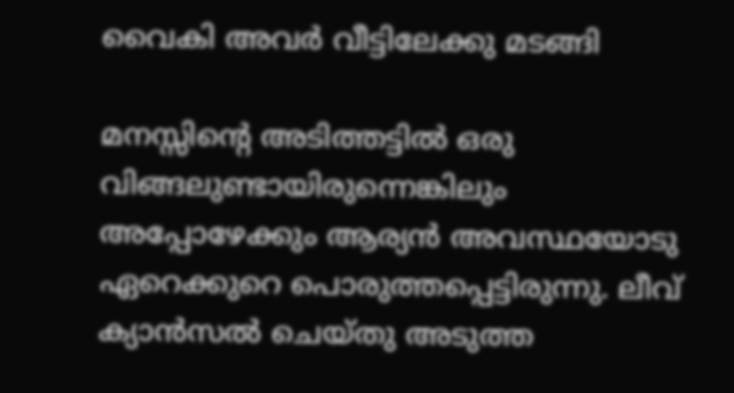വൈകി അവർ വീട്ടിലേക്കു മടങ്ങി

മനസ്സിന്റെ അടിത്തട്ടിൽ ഒരു വിങ്ങലുണ്ടായിരുന്നെങ്കിലും അപ്പോഴേക്കും ആര്യൻ അവസ്ഥയോടു ഏറെക്കുറെ പൊരുത്തപ്പെട്ടിരുന്നു. ലീവ് ക്യാൻസൽ ചെയ്തു അടുത്ത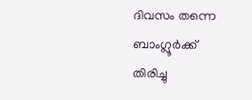ദിവസം തന്നെ ബാംഗ്ലൂർക്ക് തിരിച്ചു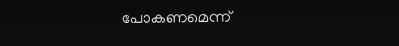പോകണമെന്ന്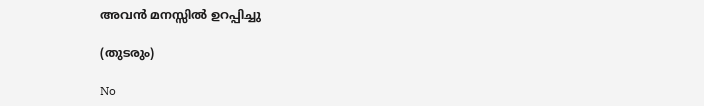അവൻ മനസ്സിൽ ഉറപ്പിച്ചു

(തുടരും)

No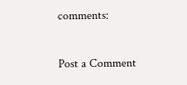comments:

Post a Comment